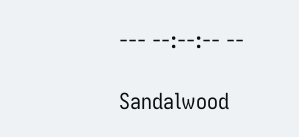--- --:--:-- --

Sandalwood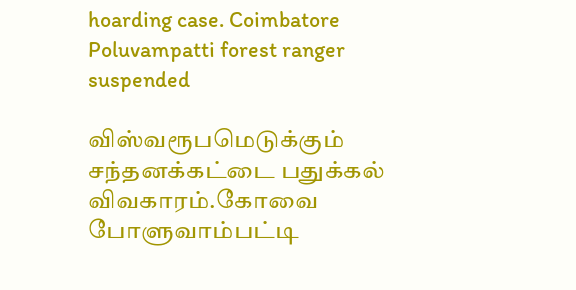hoarding case. Coimbatore Poluvampatti forest ranger suspended

விஸ்வரூபமெடுக்கும் சந்தனக்கட்டை பதுக்கல் விவகாரம்.கோவை போளுவாம்பட்டி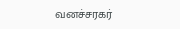வனச்சரகர்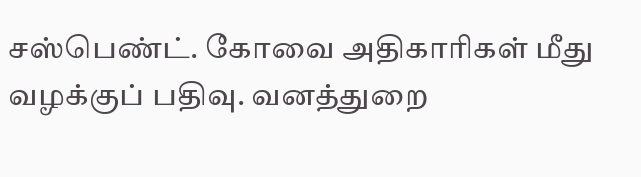சஸ்பெண்ட். கோவை அதிகாரிகள் மீது வழக்குப் பதிவு. வனத்துறை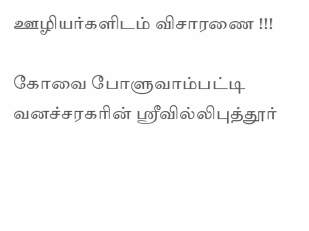ஊழியர்களிடம் விசாரணை !!!

கோவை போளுவாம்பட்டி வனச்சரகரின் ஸ்ரீவில்லிபுத்தூர்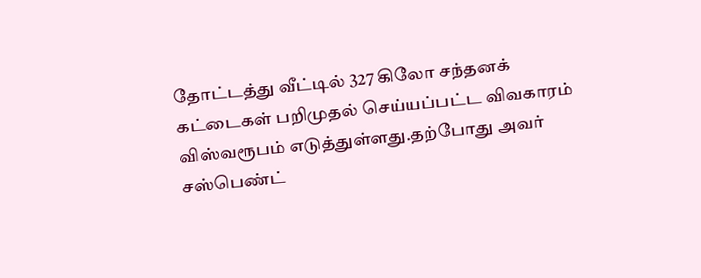தோட்டத்து வீட்டில் 327 கிலோ சந்தனக் கட்டைகள் பறிமுதல் செய்யப்பட்ட விவகாரம் விஸ்வரூபம் எடுத்துள்ளது.தற்போது அவர் சஸ்பெண்ட்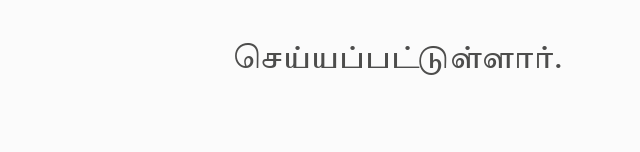செய்யப்பட்டுள்ளார்.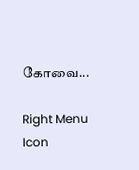கோவை...

Right Menu Icon